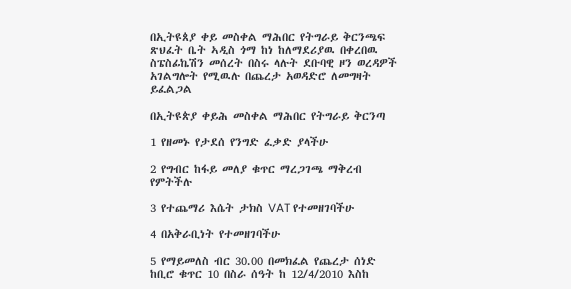በኢትዩጰያ ቀይ መስቀል ማሕበር የትግራይ ቅርንጫፍ ጽህፈት ቤት ኣዲስ ጎማ ከነ ከለማደሪያዉ በቀረበዉ ስፔስፊኬሽን መሰረት በስሩ ላሉት ደቡባዊ ዞን ወረዳዎች አገልግሎት የሚዉሉ በጨረታ አወዳድሮ ለመግዛት ይፈልጋል

በኢትዩጵያ ቀይሕ መስቀል ማሕበር የትግራይ ቅርንጣ

1 የዘመኑ የታደሰ የንግድ ፈቃድ ያላችሁ

2 የግብር ከፋይ መለያ ቁጥር ማረጋገጫ ማቅረብ የምትችሉ

3 የተጨማሪ እሴት ታክስ VAT የተመዘገባችሁ

4 በአቅራቢነት የተመዘገባችሁ

5 የማይመለስ ብር 30.00 በመክፈል የጨረታ ሰነድ ከቢሮ ቁጥር 10 በስራ ሰዓት ከ 12/4/2010 እስከ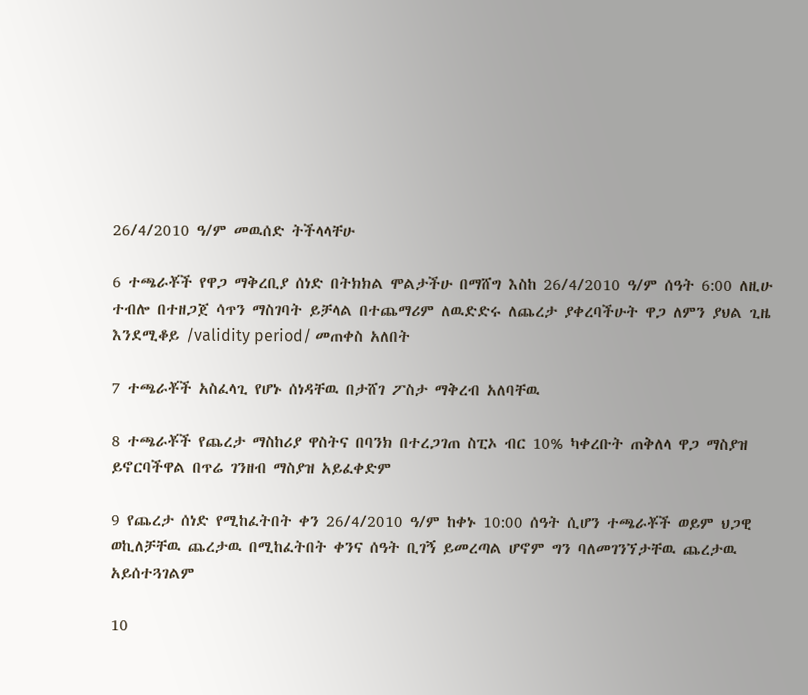26/4/2010 ዓ/ም መዉሰድ ትችላላቸሁ

6 ተጫራቾች የዋጋ ማቅረቢያ ሰነድ በትክክል ሞልታችሁ በማሸግ እስከ 26/4/2010 ዓ/ም ሰዓት 6:00 ለዚሁ ተብሎ በተዘጋጀ ሳጥን ማስገባት ይቻላል በተጨማሪም ለዉድድሩ ለጨረታ ያቀረባችሁት ዋጋ ለምን ያህል ጊዜ እንደሚቆይ /validity period/ መጠቀስ አለበት

7 ተጫራቾች አስፈላጊ የሆኑ ሰነዳቸዉ በታሸገ ፖስታ ማቅረብ አለባቸዉ

8 ተጫራቾች የጨረታ ማስከሪያ ዋስትና በባንክ በተረጋገጠ ስፒኦ ብር 10% ካቀረቡት ጠቅለላ ዋጋ ማስያዝ ይኖርባችዋል በጥሬ ገንዘብ ማስያዝ አይፈቀድም

9 የጨረታ ሰነድ የሚከፈትበት ቀን 26/4/2010 ዓ/ም ከቀኑ 10:00 ሰዓት ሲሆን ተጫራቾች ወይም ህጋዊ ወኪለቻቸዉ ጨረታዉ በሚከፈትበት ቀንና ሰዓት ቢገኝ ይመረጣል ሆኖም ግን ባለመገንኘታቸዉ ጨረታዉ አይሰተጓገልም

10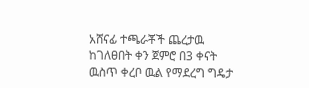አሸናፊ ተጫራቾች ጨረታዉ ከገለፀበት ቀን ጀምሮ በ3 ቀናት ዉስጥ ቀረቦ ዉል የማደረግ ግዴታ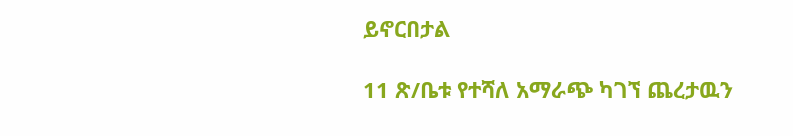ይኖርበታል

11 ጽ/ቤቱ የተሻለ አማራጭ ካገኘ ጨረታዉን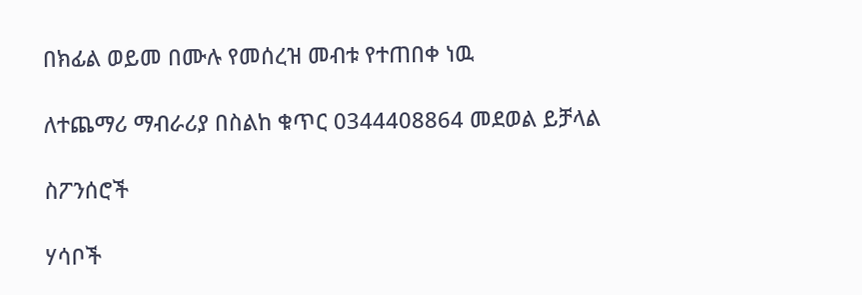በክፊል ወይመ በሙሉ የመሰረዝ መብቱ የተጠበቀ ነዉ

ለተጨማሪ ማብራሪያ በስልከ ቁጥር 0344408864 መደወል ይቻላል

ስፖንሰሮች

ሃሳቦች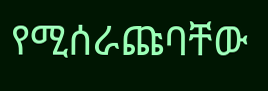የሚሰራጩባቸው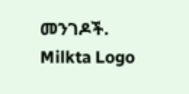መንገዶች.
Milkta Logo